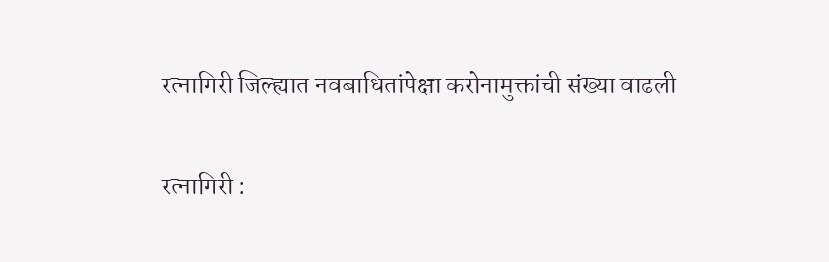रत्नागिरी जिल्ह्यात नवबाधितांपेक्षा करोनामुक्तांची संख्या वाढली

रत्नागिरी :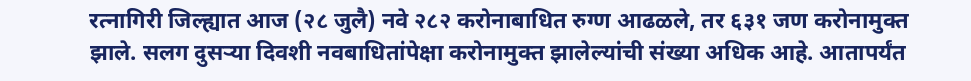रत्नागिरी जिल्ह्यात आज (२८ जुलै) नवे २८२ करोनाबाधित रुग्ण आढळले, तर ६३१ जण करोनामुक्त झाले. सलग दुसऱ्या दिवशी नवबाधितांपेक्षा करोनामुक्त झालेल्यांची संख्या अधिक आहे. आतापर्यंत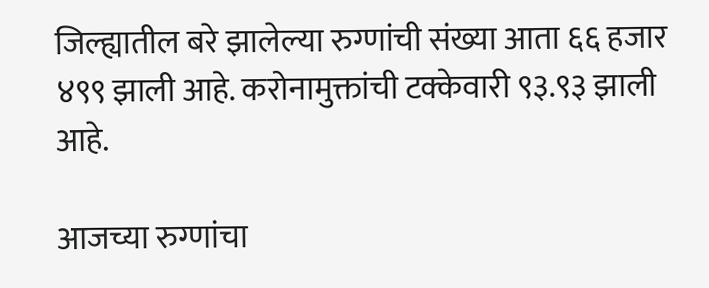जिल्ह्यातील बरे झालेल्या रुग्णांची संख्या आता ६६ हजार ४९९ झाली आहे. करोनामुक्तांची टक्केवारी ९३.९३ झाली आहे.

आजच्या रुग्णांचा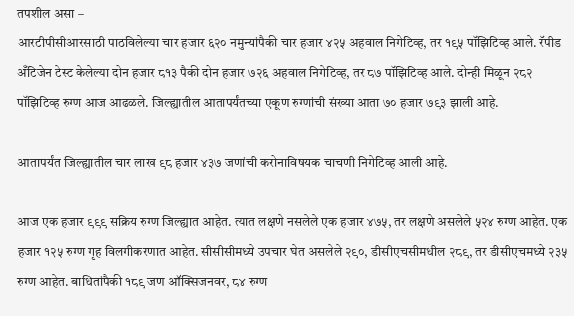तपशील असा –
आरटीपीसीआरसाठी पाठविलेल्या चार हजार ६२० नमुन्यांपैकी चार हजार ४२५ अहवाल निगेटिव्ह, तर १९५ पॉझिटिव्ह आले. रॅपीड अँटिजेन टेस्ट केलेल्या दोन हजार ८१३ पैकी दोन हजार ७२६ अहवाल निगेटिव्ह, तर ८७ पॉझिटिव्ह आले. दोन्ही मिळून २८२ पॉझिटिव्ह रुग्ण आज आढळले. जिल्ह्यातील आतापर्यंतच्या एकूण रुग्णांची संख्या आता ७० हजार ७९३ झाली आहे.

आतापर्यंत जिल्ह्यातील चार लाख ९८ हजार ४३७ जणांची करोनाविषयक चाचणी निगेटिव्ह आली आहे.

आज एक हजार ९९९ सक्रिय रुग्ण जिल्ह्यात आहेत. त्यात लक्षणे नसलेले एक हजार ४७५, तर लक्षणे असलेले ५२४ रुग्ण आहेत. एक हजार १२५ रुग्ण गृह विलगीकरणात आहेत. सीसीसीमध्ये उपचार घेत असलेले २९०, डीसीएचसीमधील २८९, तर डीसीएचमध्ये २३५ रुग्ण आहेत. बाधितांपैकी १८९ जण ऑक्सिजनवर, ८४ रुग्ण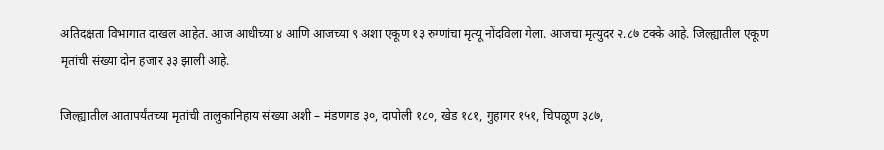अतिदक्षता विभागात दाखल आहेत. आज आधीच्या ४ आणि आजच्या ९ अशा एकूण १३ रुग्णांचा मृत्यू नोंदविला गेला. आजचा मृत्युदर २.८७ टक्के आहे. जिल्ह्यातील एकूण मृतांची संख्या दोन हजार ३३ झाली आहे.

जिल्ह्यातील आतापर्यंतच्या मृतांची तालुकानिहाय संख्या अशी – मंडणगड ३०, दापोली १८०, खेड १८१, गुहागर १५१, चिपळूण ३८७,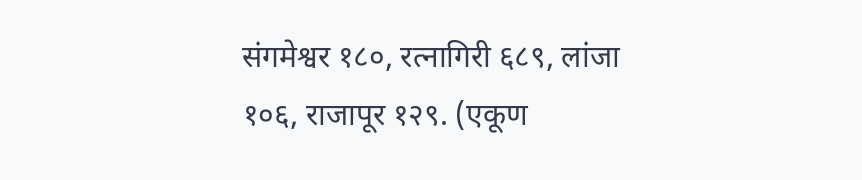संगमेश्वर १८०, रत्नागिरी ६८९, लांजा १०६, राजापूर १२९. (एकूण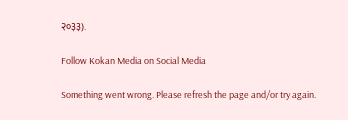२०३३).

Follow Kokan Media on Social Media

Something went wrong. Please refresh the page and/or try again.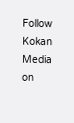Follow Kokan Media on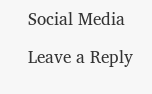Social Media

Leave a Reply